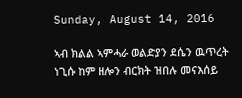Sunday, August 14, 2016

ኣብ ክልል ኣምሓራ ወልድያን ደሴን ዉጥረት ነጊሱ ከም ዘሎን ብርክት ዝበሉ መናእሰይ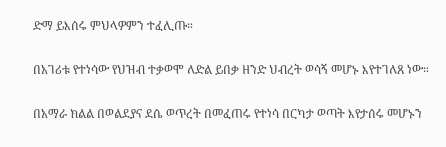ድማ ይእሰሩ ምህላዎምን ተፈሊጡ።

በአገሪቱ የተነሳው የህዝብ ተቃወሞ ለድል ይበቃ ዘንድ ህብረት ወሳኝ መሆኑ እየተገለጸ ነው።

በአማራ ክልል በወልደያና ደሴ ወጥረት በመፈጠሩ የተነሳ በርካታ ወጣት እየታሰሩ መሆኑን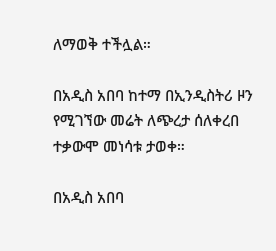ለማወቅ ተችሏል።

በአዲስ አበባ ከተማ በኢንዲስትሪ ዞን የሚገኘው መሬት ለጭረታ ሰለቀረበ ተቃውሞ መነሳቱ ታወቀ።

በአዲስ አበባ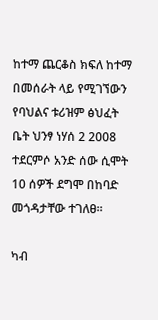ከተማ ጨርቆስ ክፍለ ከተማ በመሰራት ላይ የሚገኘውን የባህልና ቱሪዝም ፅህፈት ቤት ህንፃ ነሃሰ 2 2008 ተደርምሶ አንድ ሰው ሲሞት 10 ሰዎች ደግሞ በከባድ መጎዳታቸው ተገለፀ።

ካብ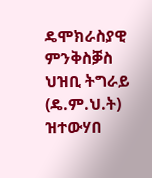ዴሞክራስያዊ ምንቅስቓስ ህዝቢ ትግራይ (ዴ.ም.ህ.ት) ዝተውሃበ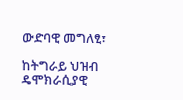ውድባዊ መግለፂ፣

ከትግራይ ህዝብ ዴሞክራሲያዊ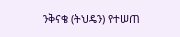ንቅናቄ (ትህዴን) የተሠጠ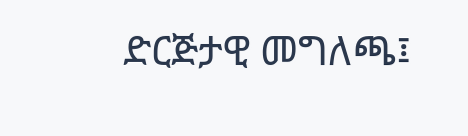ድርጅታዊ መግለጫ፤